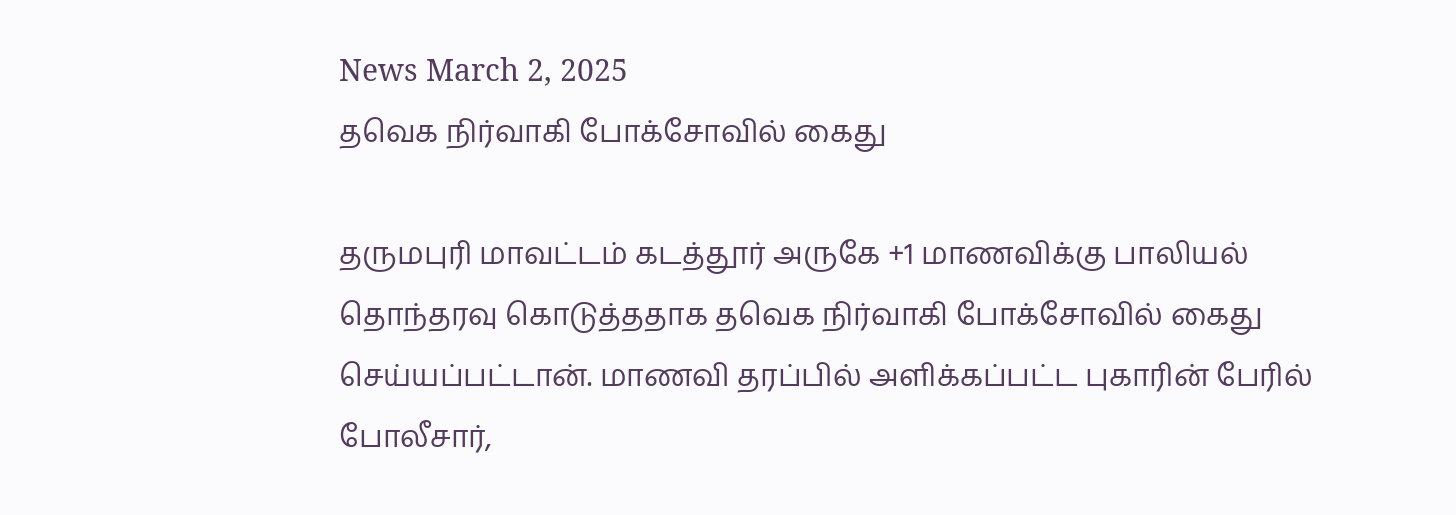News March 2, 2025
தவெக நிர்வாகி போக்சோவில் கைது

தருமபுரி மாவட்டம் கடத்தூர் அருகே +1 மாணவிக்கு பாலியல் தொந்தரவு கொடுத்ததாக தவெக நிர்வாகி போக்சோவில் கைது செய்யப்பட்டான். மாணவி தரப்பில் அளிக்கப்பட்ட புகாரின் பேரில் போலீசார்,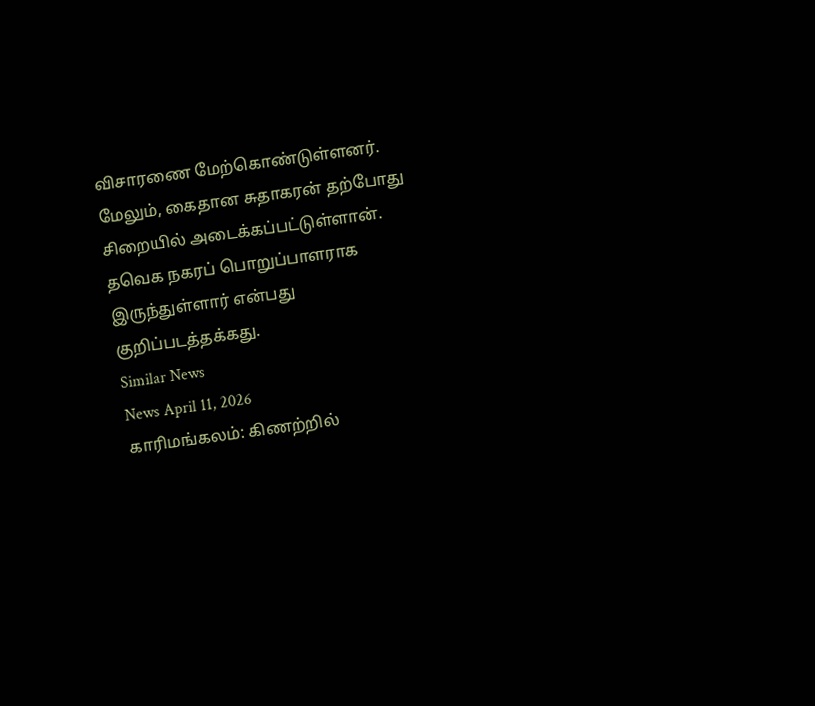விசாரணை மேற்கொண்டுள்ளனர். மேலும், கைதான சுதாகரன் தற்போது சிறையில் அடைக்கப்பட்டுள்ளான். தவெக நகரப் பொறுப்பாளராக இருந்துள்ளார் என்பது குறிப்படத்தக்கது.
Similar News
News April 11, 2026
காரிமங்கலம்: கிணற்றில்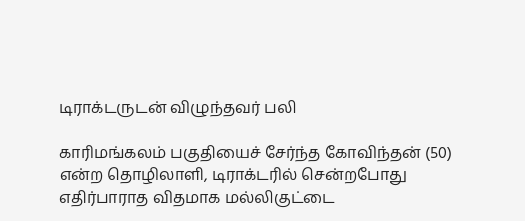டிராக்டருடன் விழுந்தவர் பலி

காரிமங்கலம் பகுதியைச் சேர்ந்த கோவிந்தன் (50) என்ற தொழிலாளி, டிராக்டரில் சென்றபோது எதிர்பாராத விதமாக மல்லிகுட்டை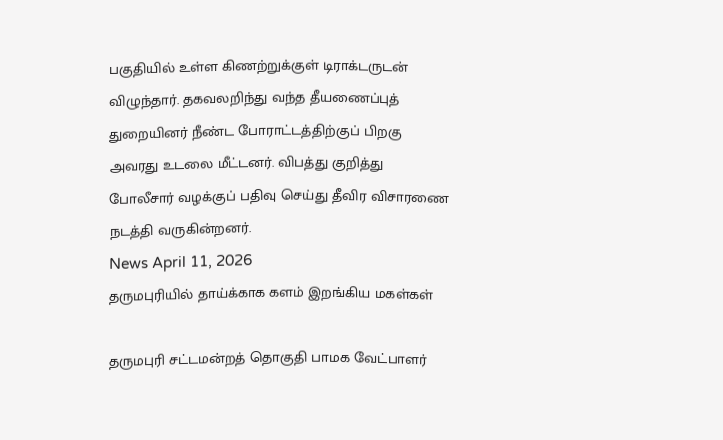பகுதியில் உள்ள கிணற்றுக்குள் டிராக்டருடன் விழுந்தார். தகவலறிந்து வந்த தீயணைப்புத் துறையினர் நீண்ட போராட்டத்திற்குப் பிறகு அவரது உடலை மீட்டனர். விபத்து குறித்து போலீசார் வழக்குப் பதிவு செய்து தீவிர விசாரணை நடத்தி வருகின்றனர்.
News April 11, 2026
தருமபுரியில் தாய்க்காக களம் இறங்கிய மகள்கள்

தருமபுரி சட்டமன்றத் தொகுதி பாமக வேட்பாளர்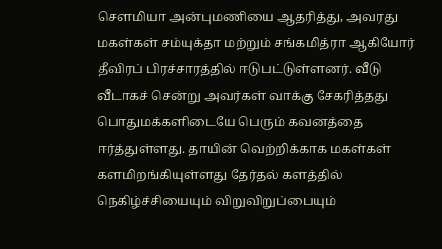சௌமியா அன்புமணியை ஆதரித்து, அவரது மகள்கள் சம்யுக்தா மற்றும் சங்கமித்ரா ஆகியோர் தீவிரப் பிரச்சாரத்தில் ஈடுபட்டுள்ளனர். வீடு வீடாகச் சென்று அவர்கள் வாக்கு சேகரித்தது பொதுமக்களிடையே பெரும் கவனத்தை ஈர்த்துள்ளது. தாயின் வெற்றிக்காக மகள்கள் களமிறங்கியுள்ளது தேர்தல் களத்தில் நெகிழ்ச்சியையும் விறுவிறுப்பையும்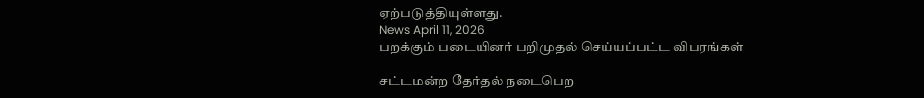ஏற்படுத்தியுள்ளது.
News April 11, 2026
பறக்கும் படையினர் பறிமுதல் செய்யப்பட்ட விபரங்கள்

சட்டமன்ற தேர்தல் நடைபெற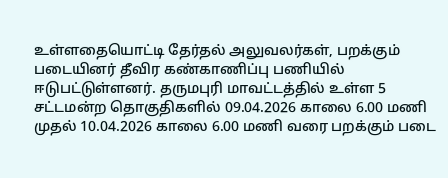உள்ளதையொட்டி தேர்தல் அலுவலர்கள், பறக்கும் படையினர் தீவிர கண்காணிப்பு பணியில் ஈடுபட்டுள்ளனர். தருமபுரி மாவட்டத்தில் உள்ள 5 சட்டமன்ற தொகுதிகளில் 09.04.2026 காலை 6.00 மணி முதல் 10.04.2026 காலை 6.00 மணி வரை பறக்கும் படை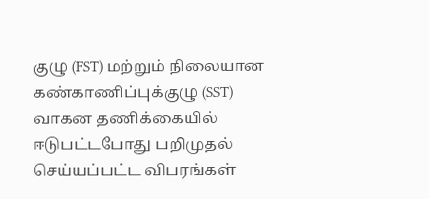குழு (FST) மற்றும் நிலையான கண்காணிப்புக்குழு (SST) வாகன தணிக்கையில் ஈடுபட்டபோது பறிமுதல் செய்யப்பட்ட விபரங்கள்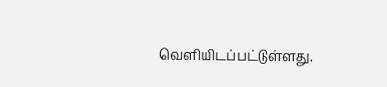வெளியிடப்பட்டுள்ளது.